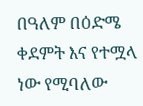በዓለም በዕድሜ ቀደምት እና የተሟላ ነው የሚባለው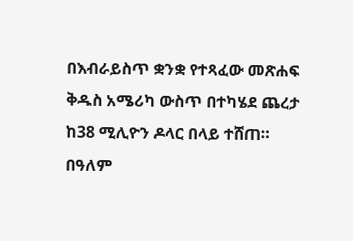በእብራይስጥ ቋንቋ የተጻፈው መጽሐፍ ቅዱስ አሜሪካ ውስጥ በተካሄደ ጨረታ ከ38 ሚሊዮን ዶላር በላይ ተሸጠ።
በዓለም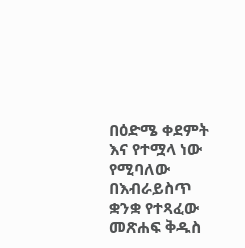በዕድሜ ቀደምት እና የተሟላ ነው የሚባለው በእብራይስጥ ቋንቋ የተጻፈው መጽሐፍ ቅዱስ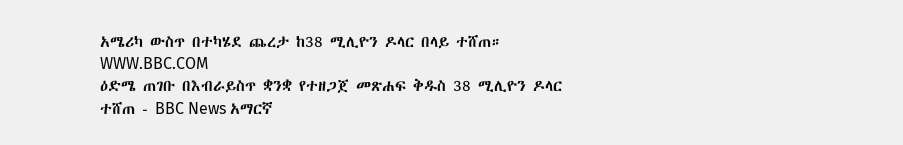አሜሪካ ውስጥ በተካሄደ ጨረታ ከ38 ሚሊዮን ዶላር በላይ ተሸጠ።
WWW.BBC.COM
ዕድሜ ጠገቡ በእብራይስጥ ቋንቋ የተዘጋጀ መጽሐፍ ቅዱስ 38 ሚሊዮን ዶላር ተሸጠ - BBC News አማርኛ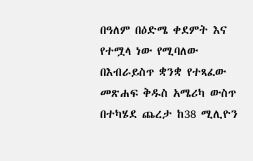በዓለም በዕድሜ ቀደምት እና የተሟላ ነው የሚባለው በእብራይስጥ ቋንቋ የተጻፈው መጽሐፍ ቅዱስ አሜሪካ ውስጥ በተካሄደ ጨረታ ከ38 ሚሊዮን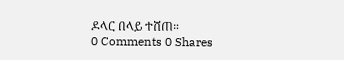ዶላር በላይ ተሸጠ።
0 Comments 0 Shares